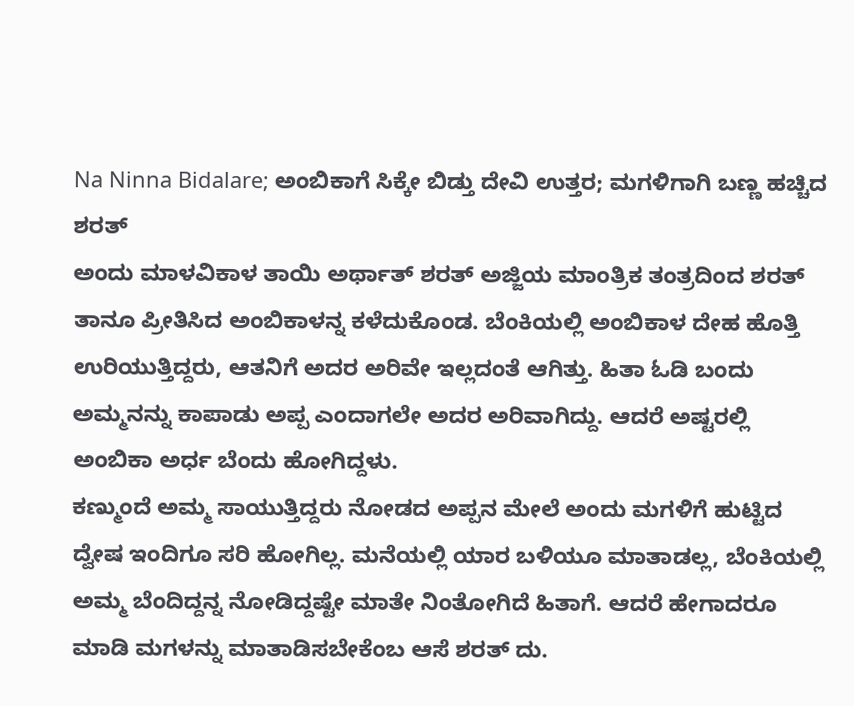Na Ninna Bidalare; ಅಂಬಿಕಾಗೆ ಸಿಕ್ಕೇ ಬಿಡ್ತು ದೇವಿ ಉತ್ತರ; ಮಗಳಿಗಾಗಿ ಬಣ್ಣ ಹಚ್ಚಿದ ಶರತ್
ಅಂದು ಮಾಳವಿಕಾಳ ತಾಯಿ ಅರ್ಥಾತ್ ಶರತ್ ಅಜ್ಜಿಯ ಮಾಂತ್ರಿಕ ತಂತ್ರದಿಂದ ಶರತ್ ತಾನೂ ಪ್ರೀತಿಸಿದ ಅಂಬಿಕಾಳನ್ನ ಕಳೆದುಕೊಂಡ. ಬೆಂಕಿಯಲ್ಲಿ ಅಂಬಿಕಾಳ ದೇಹ ಹೊತ್ತಿ ಉರಿಯುತ್ತಿದ್ದರು, ಆತನಿಗೆ ಅದರ ಅರಿವೇ ಇಲ್ಲದಂತೆ ಆಗಿತ್ತು. ಹಿತಾ ಓಡಿ ಬಂದು ಅಮ್ಮನನ್ನು ಕಾಪಾಡು ಅಪ್ಪ ಎಂದಾಗಲೇ ಅದರ ಅರಿವಾಗಿದ್ದು. ಆದರೆ ಅಷ್ಟರಲ್ಲಿ ಅಂಬಿಕಾ ಅರ್ಧ ಬೆಂದು ಹೋಗಿದ್ದಳು.
ಕಣ್ಮುಂದೆ ಅಮ್ಮ ಸಾಯುತ್ತಿದ್ದರು ನೋಡದ ಅಪ್ಪನ ಮೇಲೆ ಅಂದು ಮಗಳಿಗೆ ಹುಟ್ಟಿದ ದ್ವೇಷ ಇಂದಿಗೂ ಸರಿ ಹೋಗಿಲ್ಲ. ಮನೆಯಲ್ಲಿ ಯಾರ ಬಳಿಯೂ ಮಾತಾಡಲ್ಲ, ಬೆಂಕಿಯಲ್ಲಿ ಅಮ್ಮ ಬೆಂದಿದ್ದನ್ನ ನೋಡಿದ್ದಷ್ಟೇ ಮಾತೇ ನಿಂತೋಗಿದೆ ಹಿತಾಗೆ. ಆದರೆ ಹೇಗಾದರೂ ಮಾಡಿ ಮಗಳನ್ನು ಮಾತಾಡಿಸಬೇಕೆಂಬ ಆಸೆ ಶರತ್ ದು.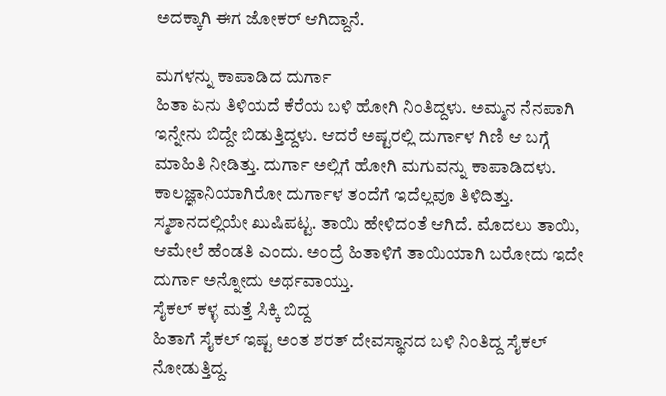ಅದಕ್ಕಾಗಿ ಈಗ ಜೋಕರ್ ಆಗಿದ್ದಾನೆ.

ಮಗಳನ್ನು ಕಾಪಾಡಿದ ದುರ್ಗಾ
ಹಿತಾ ಏನು ತಿಳಿಯದೆ ಕೆರೆಯ ಬಳಿ ಹೋಗಿ ನಿಂತಿದ್ದಳು. ಅಮ್ಮನ ನೆನಪಾಗಿ ಇನ್ನೇನು ಬಿದ್ದೇ ಬಿಡುತ್ತಿದ್ದಳು. ಆದರೆ ಅಷ್ಟರಲ್ಲಿ ದುರ್ಗಾಳ ಗಿಣಿ ಆ ಬಗ್ಗೆ ಮಾಹಿತಿ ನೀಡಿತ್ತು. ದುರ್ಗಾ ಅಲ್ಲಿಗೆ ಹೋಗಿ ಮಗುವನ್ನು ಕಾಪಾಡಿದಳು. ಕಾಲಜ್ಞಾನಿಯಾಗಿರೋ ದುರ್ಗಾಳ ತಂದೆಗೆ ಇದೆಲ್ಲವೂ ತಿಳಿದಿತ್ತು. ಸ್ಮಶಾನದಲ್ಲಿಯೇ ಖುಷಿಪಟ್ಟ. ತಾಯಿ ಹೇಳಿದಂತೆ ಆಗಿದೆ. ಮೊದಲು ತಾಯಿ, ಆಮೇಲೆ ಹೆಂಡತಿ ಎಂದು. ಅಂದ್ರೆ ಹಿತಾಳಿಗೆ ತಾಯಿಯಾಗಿ ಬರೋದು ಇದೇ ದುರ್ಗಾ ಅನ್ನೋದು ಅರ್ಥವಾಯ್ತು.
ಸೈಕಲ್ ಕಳ್ಳ ಮತ್ತೆ ಸಿಕ್ಕಿ ಬಿದ್ದ
ಹಿತಾಗೆ ಸೈಕಲ್ ಇಷ್ಟ ಅಂತ ಶರತ್ ದೇವಸ್ಥಾನದ ಬಳಿ ನಿಂತಿದ್ದ ಸೈಕಲ್ ನೋಡುತ್ತಿದ್ದ.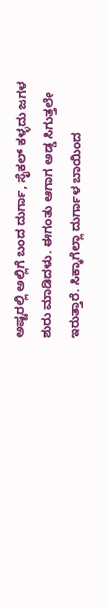ಅಷ್ಟರಲ್ಲಿ ಅಲ್ಲಿಗೆ ಬಂದ ದುರ್ಗಾ, ಸೈಕಲ್ ಕಳ್ಳದು ಜಗಳ ಶುರು ಮಾಡಿದಳು. ಈಗಂತು ಆಗಾಗ ಅಡ್ಡ ಸಿಗುತ್ತಲೇ ಇರುತ್ತಾರೆ. ಸಿಕ್ಕಾಗೆಲ್ಲಾ ದುರ್ಗಾಳ ಬಾಯಿಂದ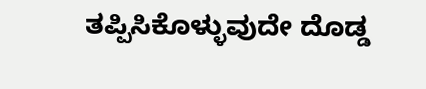ತಪ್ಪಿಸಿಕೊಳ್ಳುವುದೇ ದೊಡ್ಡ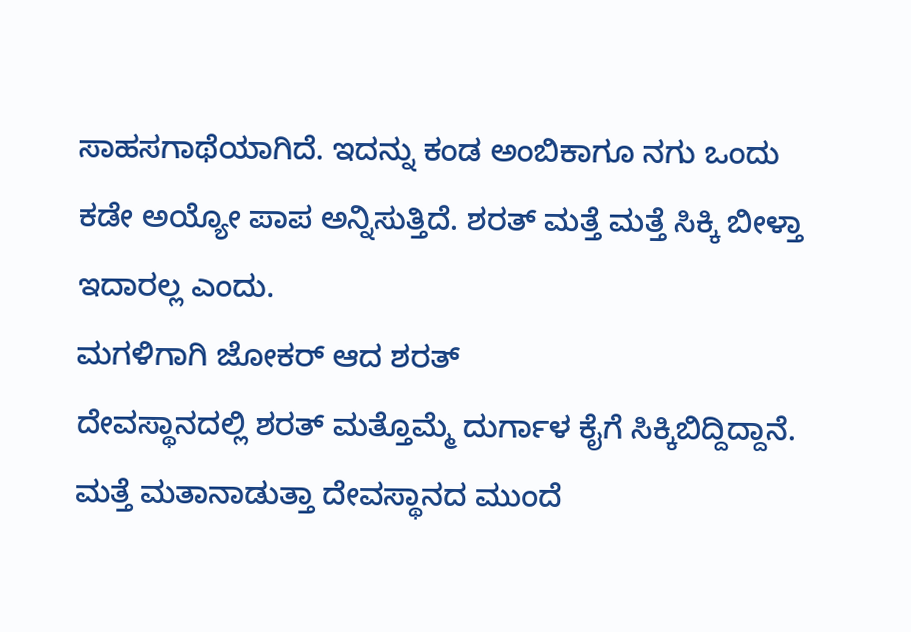ಸಾಹಸಗಾಥೆಯಾಗಿದೆ. ಇದನ್ನು ಕಂಡ ಅಂಬಿಕಾಗೂ ನಗು ಒಂದು ಕಡೇ ಅಯ್ಯೋ ಪಾಪ ಅನ್ನಿಸುತ್ತಿದೆ. ಶರತ್ ಮತ್ತೆ ಮತ್ತೆ ಸಿಕ್ಕಿ ಬೀಳ್ತಾ ಇದಾರಲ್ಲ ಎಂದು.
ಮಗಳಿಗಾಗಿ ಜೋಕರ್ ಆದ ಶರತ್
ದೇವಸ್ಥಾನದಲ್ಲಿ ಶರತ್ ಮತ್ತೊಮ್ಮೆ ದುರ್ಗಾಳ ಕೈಗೆ ಸಿಕ್ಕಿಬಿದ್ದಿದ್ದಾನೆ. ಮತ್ತೆ ಮತಾನಾಡುತ್ತಾ ದೇವಸ್ಥಾನದ ಮುಂದೆ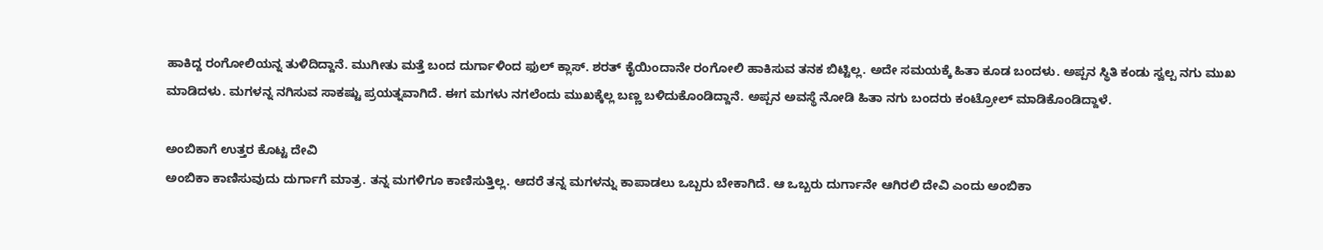ಹಾಕಿದ್ದ ರಂಗೋಲಿಯನ್ನ ತುಳಿದಿದ್ದಾನೆ. ಮುಗೀತು ಮತ್ತೆ ಬಂದ ದುರ್ಗಾಳಿಂದ ಫುಲ್ ಕ್ಲಾಸ್. ಶರತ್ ಕೈಯಿಂದಾನೇ ರಂಗೋಲಿ ಹಾಕಿಸುವ ತನಕ ಬಿಟ್ಟಿಲ್ಲ. ಅದೇ ಸಮಯಕ್ಕೆ ಹಿತಾ ಕೂಡ ಬಂದಳು. ಅಪ್ಪನ ಸ್ಥಿತಿ ಕಂಡು ಸ್ವಲ್ಪ ನಗು ಮುಖ ಮಾಡಿದಳು. ಮಗಳನ್ನ ನಗಿಸುವ ಸಾಕಷ್ಟು ಪ್ರಯತ್ನವಾಗಿದೆ. ಈಗ ಮಗಳು ನಗಲೆಂದು ಮುಖಕ್ಕೆಲ್ಲ ಬಣ್ಣ ಬಳಿದುಕೊಂಡಿದ್ದಾನೆ. ಅಪ್ಪನ ಅವಸ್ಥೆ ನೋಡಿ ಹಿತಾ ನಗು ಬಂದರು ಕಂಟ್ರೋಲ್ ಮಾಡಿಕೊಂಡಿದ್ದಾಳೆ.

ಅಂಬಿಕಾಗೆ ಉತ್ತರ ಕೊಟ್ಟ ದೇವಿ
ಅಂಬಿಕಾ ಕಾಣಿಸುವುದು ದುರ್ಗಾಗೆ ಮಾತ್ರ. ತನ್ನ ಮಗಳಿಗೂ ಕಾಣಿಸುತ್ತಿಲ್ಲ. ಆದರೆ ತನ್ನ ಮಗಳನ್ನು ಕಾಪಾಡಲು ಒಬ್ಬರು ಬೇಕಾಗಿದೆ. ಆ ಒಬ್ಬರು ದುರ್ಗಾನೇ ಆಗಿರಲಿ ದೇವಿ ಎಂದು ಅಂಬಿಕಾ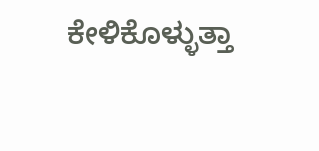ಕೇಳಿಕೊಳ್ಳುತ್ತಾ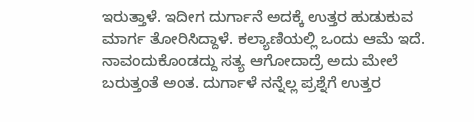ಇರುತ್ತಾಳೆ. ಇದೀಗ ದುರ್ಗಾನೆ ಅದಕ್ಕೆ ಉತ್ತರ ಹುಡುಕುವ ಮಾರ್ಗ ತೋರಿಸಿದ್ದಾಳೆ. ಕಲ್ಯಾಣಿಯಲ್ಲಿ ಒಂದು ಆಮೆ ಇದೆ. ನಾವಂದುಕೊಂಡದ್ದು ಸತ್ಯ ಆಗೋದಾದ್ರೆ ಅದು ಮೇಲೆ ಬರುತ್ತಂತೆ ಅಂತ. ದುರ್ಗಾಳೆ ನನ್ನೆಲ್ಲ ಪ್ರಶ್ನೆಗೆ ಉತ್ತರ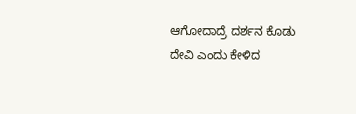ಆಗೋದಾದ್ರೆ ದರ್ಶನ ಕೊಡು ದೇವಿ ಎಂದು ಕೇಳಿದ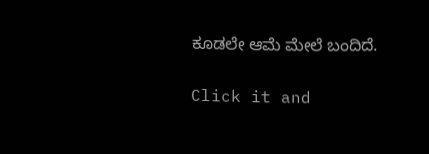ಕೂಡಲೇ ಆಮೆ ಮೇಲೆ ಬಂದಿದೆ.


Click it and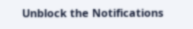Unblock the Notifications